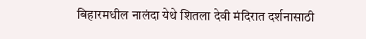बिहारमधील नालंदा येथे शितला देवी मंदिरात दर्शनासाठी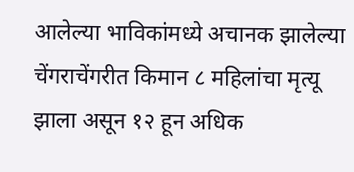आलेल्या भाविकांमध्ये अचानक झालेल्या चेंगराचेंगरीत किमान ८ महिलांचा मृत्यू झाला असून १२ हून अधिक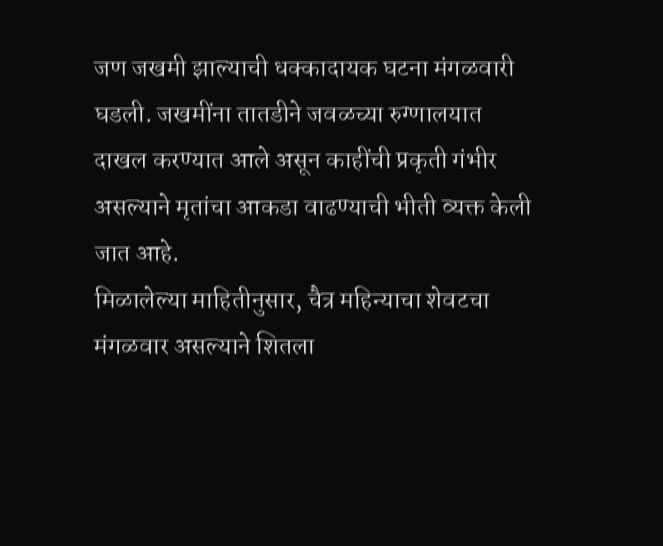जण जखमी झाल्याची धक्कादायक घटना मंगळवारी घडली. जखमींना तातडीने जवळच्या रुग्णालयात दाखल करण्यात आले असून काहींची प्रकृती गंभीर असल्याने मृतांचा आकडा वाढण्याची भीती व्यक्त केली जात आहे.
मिळालेल्या माहितीनुसार, चैत्र महिन्याचा शेवटचा मंगळवार असल्याने शितला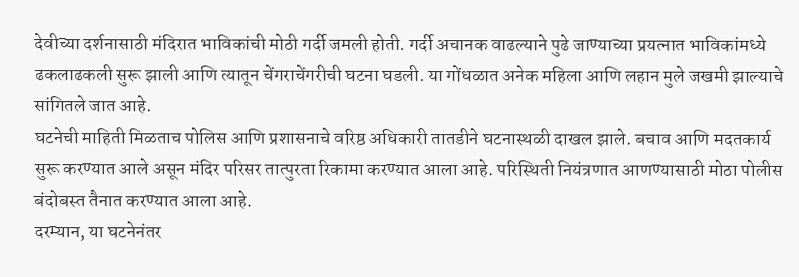देवीच्या दर्शनासाठी मंदिरात भाविकांची मोठी गर्दी जमली होती. गर्दी अचानक वाढल्याने पुढे जाण्याच्या प्रयत्नात भाविकांमध्ये ढकलाढकली सुरू झाली आणि त्यातून चेंगराचेंगरीची घटना घडली. या गोंधळात अनेक महिला आणि लहान मुले जखमी झाल्याचे सांगितले जात आहे.
घटनेची माहिती मिळताच पोलिस आणि प्रशासनाचे वरिष्ठ अधिकारी तातडीने घटनास्थळी दाखल झाले. बचाव आणि मदतकार्य सुरू करण्यात आले असून मंदिर परिसर तात्पुरता रिकामा करण्यात आला आहे. परिस्थिती नियंत्रणात आणण्यासाठी मोठा पोलीस बंदोबस्त तैनात करण्यात आला आहे.
दरम्यान, या घटनेनंतर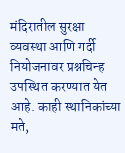मंदिरातील सुरक्षा व्यवस्था आणि गर्दी नियोजनावर प्रश्नचिन्ह उपस्थित करण्यात येत आहे. काही स्थानिकांच्या मते,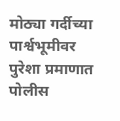मोठ्या गर्दीच्या पार्श्वभूमीवर पुरेशा प्रमाणात पोलीस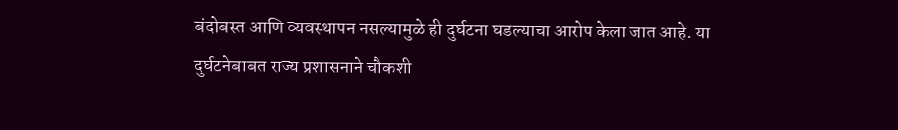बंदोबस्त आणि व्यवस्थापन नसल्यामुळे ही दुर्घटना घडल्याचा आरोप केला जात आहे. या दुर्घटनेबाबत राज्य प्रशासनाने चौकशी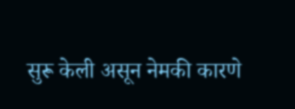सुरू केली असून नेमकी कारणे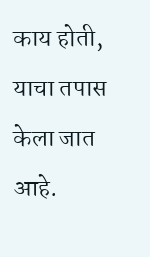काय होती, याचा तपास केला जात आहे.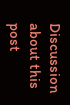Discussion about this post